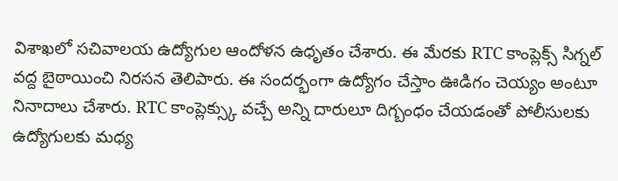విశాఖలో సచివాలయ ఉద్యోగుల ఆందోళన ఉధృతం చేశారు. ఈ మేరకు RTC కాంప్లెక్స్ సిగ్నల్ వద్ద బైఠాయించి నిరసన తెలిపారు. ఈ సందర్భంగా ఉద్యోగం చేస్తాం ఊడిగం చెయ్యం అంటూ నినాదాలు చేశారు. RTC కాంప్లెక్స్కు వచ్చే అన్ని దారులూ దిగ్బంధం చేయడంతో పోలీసులకు ఉద్యోగులకు మధ్య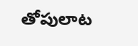తోపులాట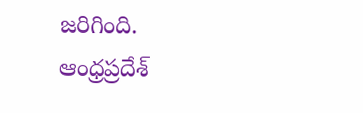జరిగింది.
ఆంధ్రప్రదేశ్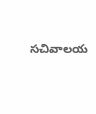సచివాలయ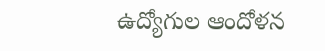ఉద్యోగుల ఆందోళన